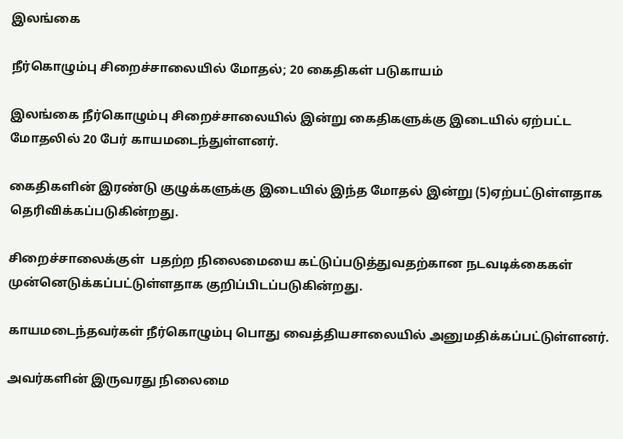இலங்கை

நீர்கொழும்பு சிறைச்சாலையில் மோதல்; 20 கைதிகள் படுகாயம்

இலங்கை நீர்கொழும்பு சிறைச்சாலையில் இன்று கைதிகளுக்கு இடையில் ஏற்பட்ட மோதலில் 20 பேர் காயமடைந்துள்ளனர்.

கைதிகளின் இரண்டு குழுக்களுக்கு இடையில் இந்த மோதல் இன்று (5)ஏற்பட்டுள்ளதாக தெரிவிக்கப்படுகின்றது.

சிறைச்சாலைக்குள்  பதற்ற நிலைமையை கட்டுப்படுத்துவதற்கான நடவடிக்கைகள் முன்னெடுக்கப்பட்டுள்ளதாக குறிப்பிடப்படுகின்றது.

காயமடைந்தவர்கள் நீர்கொழும்பு பொது வைத்தியசாலையில் அனுமதிக்கப்பட்டுள்ளனர்.

அவர்களின் இருவரது நிலைமை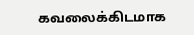கவலைக்கிடமாக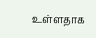உள்ளதாக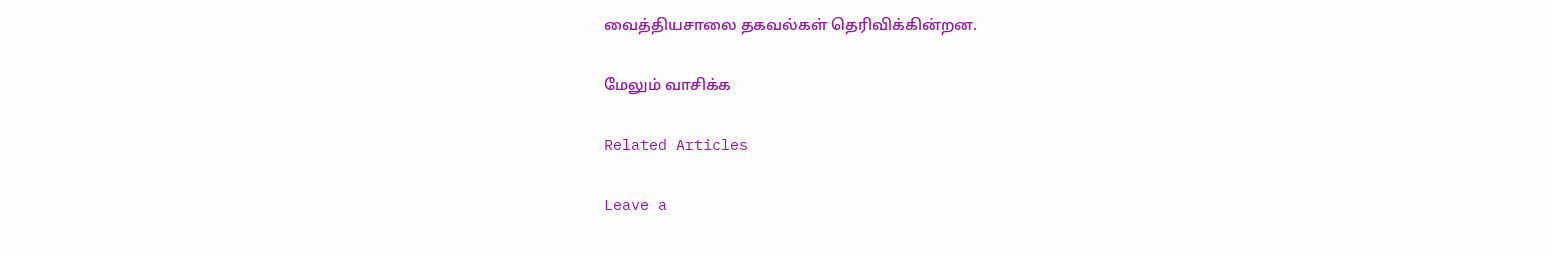வைத்தியசாலை தகவல்கள் தெரிவிக்கின்றன.

மேலும் வாசிக்க

Related Articles

Leave a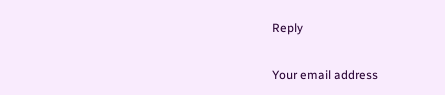Reply

Your email address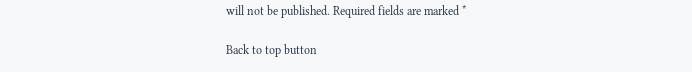will not be published. Required fields are marked *

Back to top button